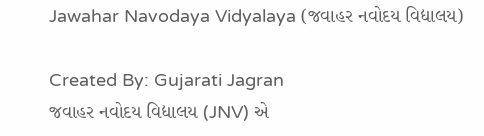Jawahar Navodaya Vidyalaya (જવાહર નવોદય વિદ્યાલય)

Created By: Gujarati Jagran
જવાહર નવોદય વિદ્યાલય (JNV) એ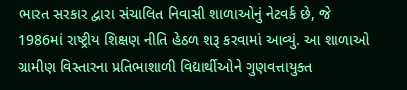ભારત સરકાર દ્વારા સંચાલિત નિવાસી શાળાઓનું નેટવર્ક છે, જે 1986માં રાષ્ટ્રીય શિક્ષણ નીતિ હેઠળ શરૂ કરવામાં આવ્યું. આ શાળાઓ ગ્રામીણ વિસ્તારના પ્રતિભાશાળી વિદ્યાર્થીઓને ગુણવત્તાયુક્ત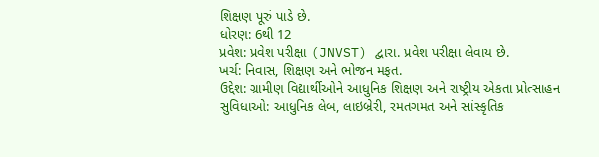શિક્ષણ પૂરું પાડે છે.
ધોરણ: 6થી 12
પ્રવેશ: પ્રવેશ પરીક્ષા (JNVST) દ્વારા. પ્રવેશ પરીક્ષા લેવાય છે.
ખર્ચ: નિવાસ, શિક્ષણ અને ભોજન મફત.
ઉદ્દેશ: ગ્રામીણ વિદ્યાર્થીઓને આધુનિક શિક્ષણ અને રાષ્ટ્રીય એકતા પ્રોત્સાહન
સુવિધાઓ: આધુનિક લેબ, લાઇબ્રેરી, રમતગમત અને સાંસ્કૃતિક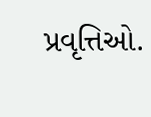પ્રવૃત્તિઓ.